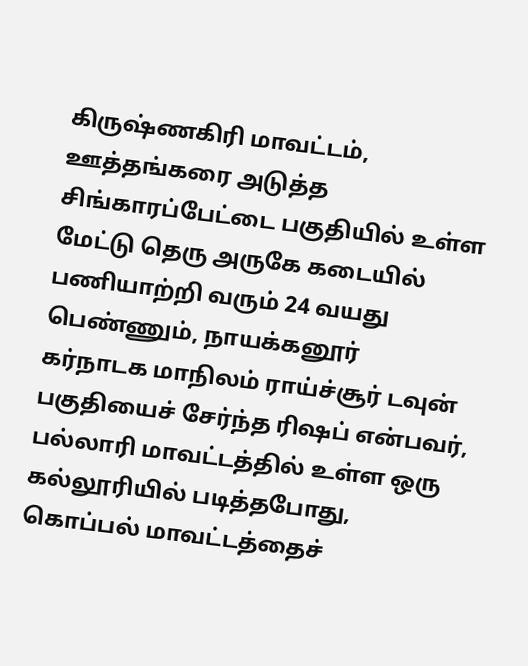கிருஷ்ணகிரி மாவட்டம், ஊத்தங்கரை அடுத்த சிங்காரப்பேட்டை பகுதியில் உள்ள மேட்டு தெரு அருகே கடையில் பணியாற்றி வரும் 24 வயது பெண்ணும், நாயக்கனூர்
கர்நாடக மாநிலம் ராய்ச்சூர் டவுன் பகுதியைச் சேர்ந்த ரிஷப் என்பவர், பல்லாரி மாவட்டத்தில் உள்ள ஒரு கல்லூரியில் படித்தபோது, கொப்பல் மாவட்டத்தைச்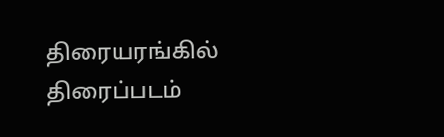திரையரங்கில் திரைப்படம்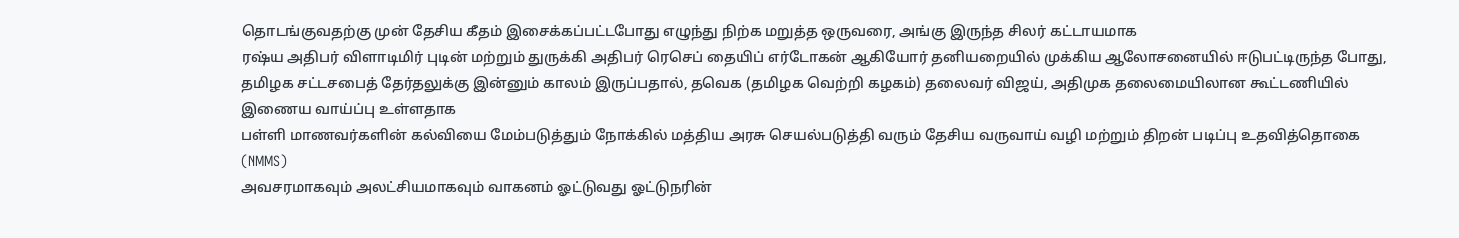தொடங்குவதற்கு முன் தேசிய கீதம் இசைக்கப்பட்டபோது எழுந்து நிற்க மறுத்த ஒருவரை, அங்கு இருந்த சிலர் கட்டாயமாக
ரஷ்ய அதிபர் விளாடிமிர் புடின் மற்றும் துருக்கி அதிபர் ரெசெப் தையிப் எர்டோகன் ஆகியோர் தனியறையில் முக்கிய ஆலோசனையில் ஈடுபட்டிருந்த போது,
தமிழக சட்டசபைத் தேர்தலுக்கு இன்னும் காலம் இருப்பதால், தவெக (தமிழக வெற்றி கழகம்) தலைவர் விஜய், அதிமுக தலைமையிலான கூட்டணியில் இணைய வாய்ப்பு உள்ளதாக
பள்ளி மாணவர்களின் கல்வியை மேம்படுத்தும் நோக்கில் மத்திய அரசு செயல்படுத்தி வரும் தேசிய வருவாய் வழி மற்றும் திறன் படிப்பு உதவித்தொகை (NMMS)
அவசரமாகவும் அலட்சியமாகவும் வாகனம் ஓட்டுவது ஓட்டுநரின்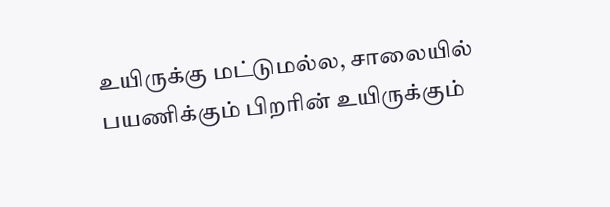உயிருக்கு மட்டுமல்ல, சாலையில் பயணிக்கும் பிறரின் உயிருக்கும்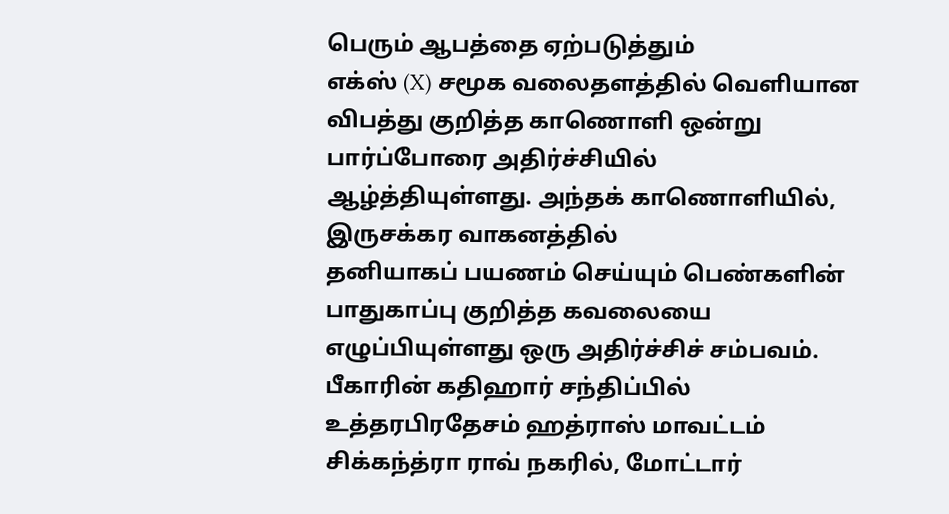பெரும் ஆபத்தை ஏற்படுத்தும்
எக்ஸ் (X) சமூக வலைதளத்தில் வெளியான விபத்து குறித்த காணொளி ஒன்று பார்ப்போரை அதிர்ச்சியில் ஆழ்த்தியுள்ளது. அந்தக் காணொளியில், இருசக்கர வாகனத்தில்
தனியாகப் பயணம் செய்யும் பெண்களின் பாதுகாப்பு குறித்த கவலையை எழுப்பியுள்ளது ஒரு அதிர்ச்சிச் சம்பவம். பீகாரின் கதிஹார் சந்திப்பில்
உத்தரபிரதேசம் ஹத்ராஸ் மாவட்டம் சிக்கந்த்ரா ராவ் நகரில், மோட்டார்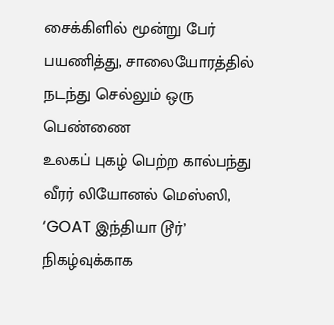சைக்கிளில் மூன்று பேர் பயணித்து, சாலையோரத்தில் நடந்து செல்லும் ஒரு பெண்ணை
உலகப் புகழ் பெற்ற கால்பந்து வீரர் லியோனல் மெஸ்ஸி, ‘GOAT இந்தியா டூர்’ நிகழ்வுக்காக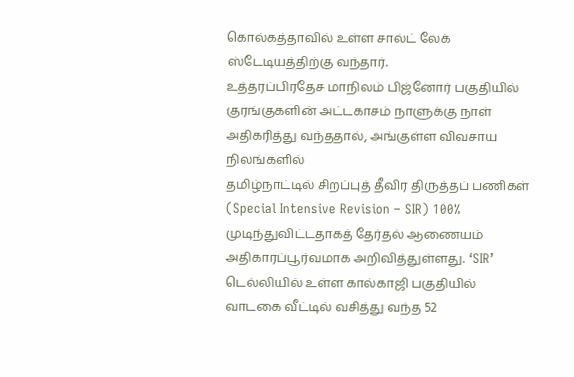கொல்கத்தாவில் உள்ள சால்ட் லேக் ஸ்டேடியத்திற்கு வந்தார்.
உத்தரப்பிரதேச மாநிலம் பிஜ்னோர் பகுதியில் குரங்குகளின் அட்டகாசம் நாளுக்கு நாள் அதிகரித்து வந்ததால், அங்குள்ள விவசாய நிலங்களில்
தமிழ்நாட்டில் சிறப்புத் தீவிர திருத்தப் பணிகள் (Special Intensive Revision – SIR) 100% முடிந்துவிட்டதாகத் தேர்தல் ஆணையம் அதிகாரப்பூர்வமாக அறிவித்துள்ளது. ‘SIR’
டெல்லியில் உள்ள கால்காஜி பகுதியில் வாடகை வீட்டில் வசித்து வந்த 52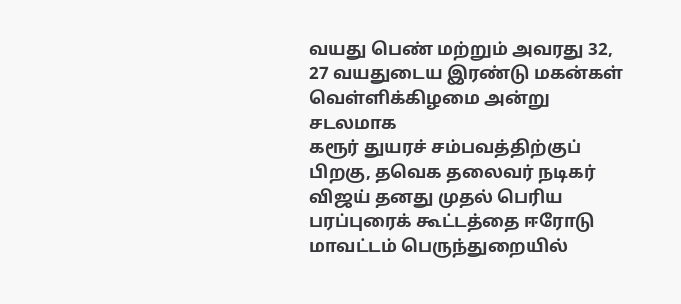வயது பெண் மற்றும் அவரது 32, 27 வயதுடைய இரண்டு மகன்கள் வெள்ளிக்கிழமை அன்று சடலமாக
கரூர் துயரச் சம்பவத்திற்குப் பிறகு, தவெக தலைவர் நடிகர் விஜய் தனது முதல் பெரிய பரப்புரைக் கூட்டத்தை ஈரோடு மாவட்டம் பெருந்துறையில்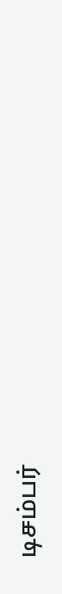டிசம்பர்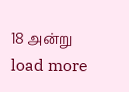18 அன்று
load more